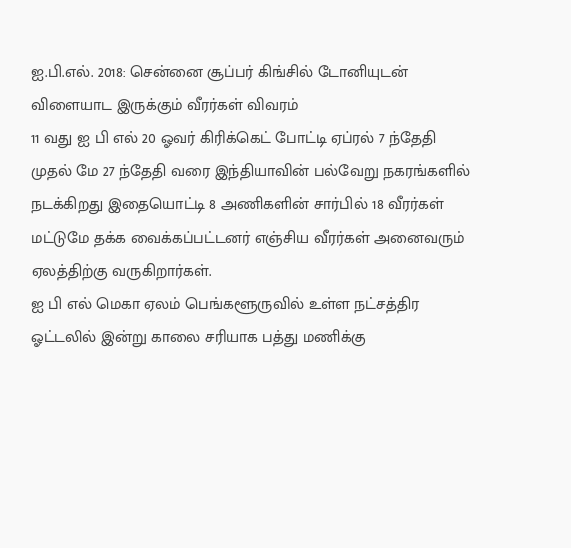ஐ.பி.எல். 2018: சென்னை சூப்பர் கிங்சில் டோனியுடன் விளையாட இருக்கும் வீரர்கள் விவரம்
11 வது ஐ பி எல் 20 ஓவர் கிரிக்கெட் போட்டி ஏப்ரல் 7 ந்தேதி முதல் மே 27 ந்தேதி வரை இந்தியாவின் பல்வேறு நகரங்களில் நடக்கிறது இதையொட்டி 8 அணிகளின் சார்பில் 18 வீரர்கள் மட்டுமே தக்க வைக்கப்பட்டனர் எஞ்சிய வீரர்கள் அனைவரும் ஏலத்திற்கு வருகிறார்கள்.
ஐ பி எல் மெகா ஏலம் பெங்களூருவில் உள்ள நட்சத்திர ஓட்டலில் இன்று காலை சரியாக பத்து மணிக்கு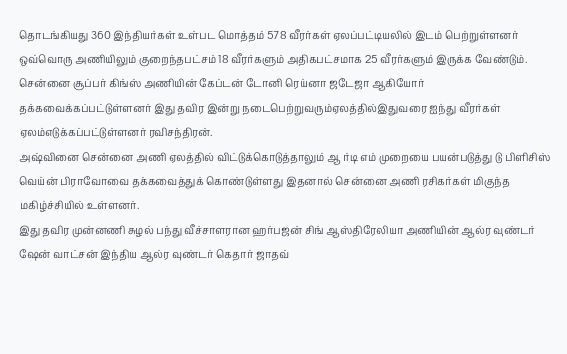தொடங்கியது 360 இந்தியர்கள் உள்பட மொத்தம் 578 வீரர்கள் ஏலப்பட்டியலில் இடம் பெற்றுள்ளனர் ஒவ்வொரு அணியிலும் குறைந்தபட்சம் 18 வீரர்களும் அதிகபட்சமாக 25 வீரர்களும் இருக்க வேண்டும்.
சென்னை சூப்பர் கிங்ஸ் அணியின் கேப்டன் டோனி ரெய்னா ஜடேஜா ஆகியோர் தக்கவைக்கப்பட்டுள்ளனர் இது தவிர இன்று நடைபெற்றுவரும்ஏலத்தில்இதுவரை ஐந்து வீரர்கள் ஏலம்எடுக்கப்பட்டுள்ளனர் ரவிசந்திரன்.
அஷ்வினை சென்னை அணி ஏலத்தில் விட்டுக்கொடுத்தாலும் ஆ ர்டி எம் முறையை பயன்படுத்து டு பிளிசிஸ் வெய்ன் பிராவோவை தக்கவைத்துக் கொண்டுள்ளது இதனால் சென்னை அணி ரசிகர்கள் மிகுந்த மகிழ்ச்சியில் உள்ளனர்.
இது தவிர முன்னணி சுழல் பந்து வீச்சாளரான ஹர்பஜன் சிங் ஆஸ்திரேலியா அணியின் ஆல்ர வுண்டர் ஷேன் வாட்சன் இந்திய ஆல்ர வுண்டர் கெதார் ஜாதவ்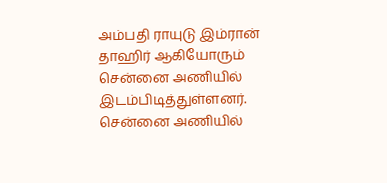அம்பதி ராயுடு இம்ரான் தாஹிர் ஆகியோரும் சென்னை அணியில் இடம்பிடித்துள்ளனர்.
சென்னை அணியில்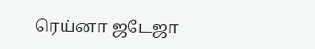ரெய்னா ஜடேஜா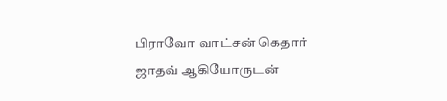பிராவோ வாட்சன் கெதார் ஜாதவ் ஆகியோருடன்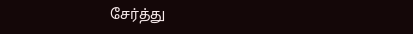சேர்த்து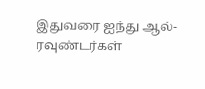இதுவரை ஐந்து ஆல்-ரவுண்டர்கள்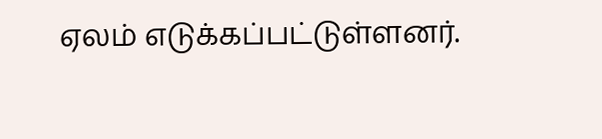ஏலம் எடுக்கப்பட்டுள்ளனர்.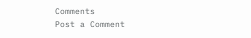Comments
Post a Comment